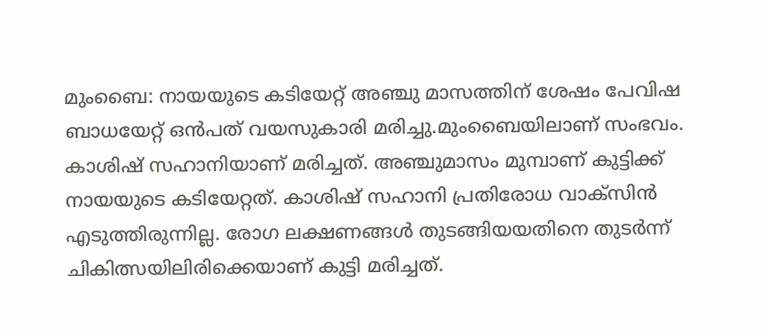മുംബൈ: നായയുടെ കടിയേറ്റ് അഞ്ചു മാസത്തിന് ശേഷം പേവിഷ ബാധയേറ്റ് ഒന്‍പത് വയസുകാരി മരിച്ചു.മുംബൈയിലാണ് സംഭവം. കാശിഷ് സഹാനിയാണ് മരിച്ചത്. അഞ്ചുമാസം മുമ്പാണ് കുട്ടിക്ക് നായയുടെ കടിയേറ്റത്. കാശിഷ് സഹാനി പ്രതിരോധ വാക്സിന്‍ എടുത്തിരുന്നില്ല. രോഗ ലക്ഷണങ്ങള്‍ തുടങ്ങിയയതിനെ തുടര്‍ന്ന് ചികിത്സയിലിരിക്കെയാണ് കുട്ടി മരിച്ചത്.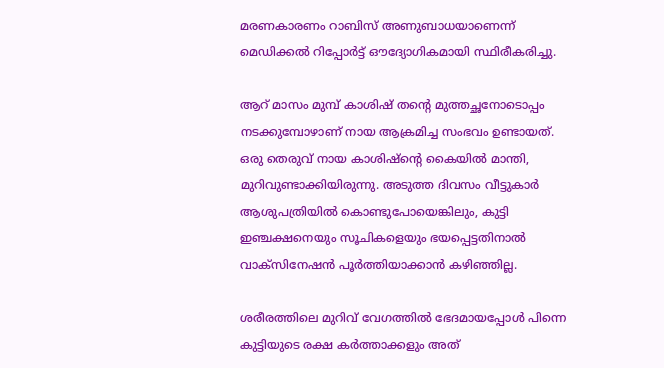മരണകാരണം റാബിസ് അണുബാധയാണെന്ന് മെഡിക്കല്‍ റിപ്പോര്‍ട്ട് ഔദ്യോഗികമായി സ്ഥിരീകരിച്ചു.

ആറ് മാസം മുമ്പ് കാശിഷ് തന്റെ മുത്തച്ഛനോടൊപ്പം നടക്കുമ്പോഴാണ് നായ ആക്രമിച്ച സംഭവം ഉണ്ടായത്. ഒരു തെരുവ് നായ കാശിഷ്ന്റെ കൈയില്‍ മാന്തി, മുറിവുണ്ടാക്കിയിരുന്നു. അടുത്ത ദിവസം വീട്ടുകാര്‍ ആശുപത്രിയില്‍ കൊണ്ടുപോയെങ്കിലും, കുട്ടി ഇഞ്ചക്ഷനെയും സൂചികളെയും ഭയപ്പെട്ടതിനാല്‍ വാക്സിനേഷന്‍ പൂര്‍ത്തിയാക്കാന്‍ കഴിഞ്ഞില്ല.

ശരീരത്തിലെ മുറിവ് വേഗത്തില്‍ ഭേദമായപ്പോള്‍ പിന്നെ കുട്ടിയുടെ രക്ഷ കര്‍ത്താക്കളും അത്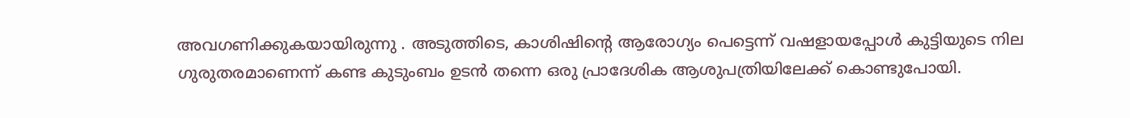അവഗണിക്കുകയായിരുന്നു . അടുത്തിടെ, കാശിഷിന്റെ ആരോഗ്യം പെട്ടെന്ന് വഷളായപ്പോള്‍ കുട്ടിയുടെ നില ഗുരുതരമാണെന്ന് കണ്ട കുടുംബം ഉടന്‍ തന്നെ ഒരു പ്രാദേശിക ആശുപത്രിയിലേക്ക് കൊണ്ടുപോയി.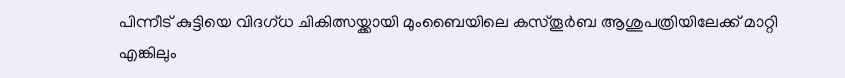പിന്നീട് കുട്ടിയെ വിദഗ്ധ ചികിത്സയ്ക്കായി മുംബൈയിലെ കസ്തൂര്‍ബ ആശുപത്രിയിലേക്ക് മാറ്റി എങ്കിലും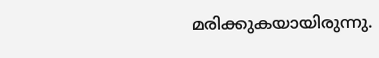മരിക്കുകയായിരുന്നു.